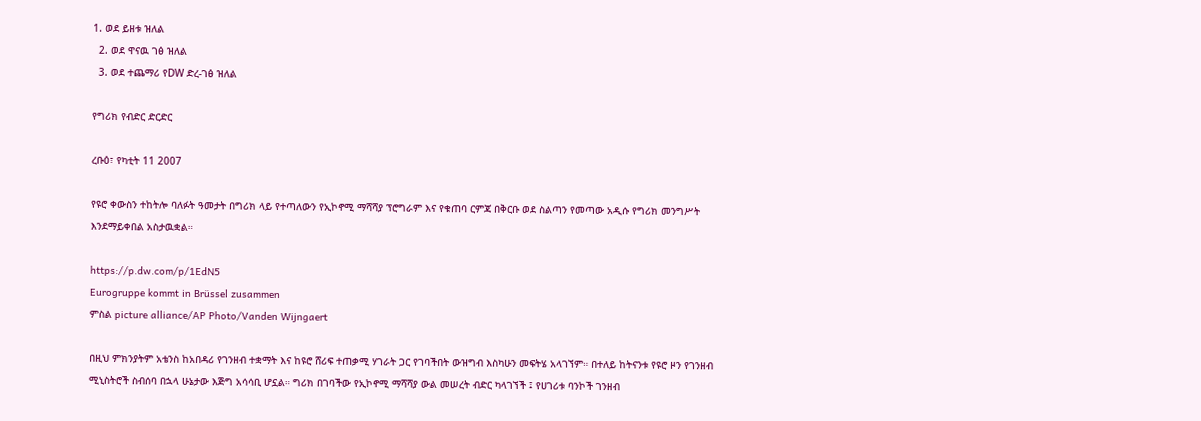1. ወደ ይዘቱ ዝለል
  2. ወደ ዋናዉ ገፅ ዝለል
  3. ወደ ተጨማሪ የDW ድረ-ገፅ ዝለል

የግሪክ የብድር ድርድር

ረቡዕ፣ የካቲት 11 2007

የዩሮ ቀውስን ተከትሎ ባለፉት ዓመታት በግሪክ ላይ የተጣለውን የኢኮኖሚ ማሻሻያ ፕሮግራም እና የቁጠባ ርምጃ በቅርቡ ወደ ስልጣን የመጣው አዲሱ የግሪክ መንግሥት እንደማይቀበል አስታዉቋል።

https://p.dw.com/p/1EdN5
Eurogruppe kommt in Brüssel zusammen
ምስል picture alliance/AP Photo/Vanden Wijngaert

በዚህ ምክንያትም አቴንስ ከአበዳሪ የገንዘብ ተቋማት እና ከዩሮ ሸሪፍ ተጠቃሚ ሃገራት ጋር የገባችበት ውዝግብ እስካሁን መፍትሄ አላገኘም። በተለይ ከትናንቱ የዩሮ ዞን የገንዘብ ሚኒስትሮች ስብሰባ በኋላ ሁኔታው እጅግ አሳሳቢ ሆኗል። ግሪክ በገባችው የኢኮኖሚ ማሻሻያ ውል መሠረት ብድር ካላገኘች ፤ የሀገሪቱ ባንኮች ገንዘብ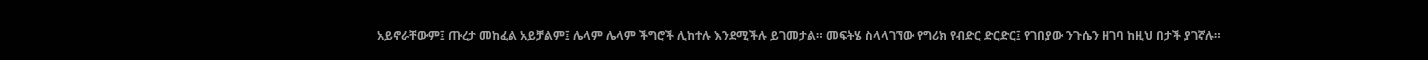አይኖራቸውም፤ ጡረታ መከፈል አይቻልም፤ ሌላም ሌላም ችግሮች ሊከተሉ እንደሚችሉ ይገመታል። መፍትሄ ስላላገኘው የግሪክ የብድር ድርድር፤ የገበያው ንጉሴን ዘገባ ከዚህ በታች ያገኛሉ።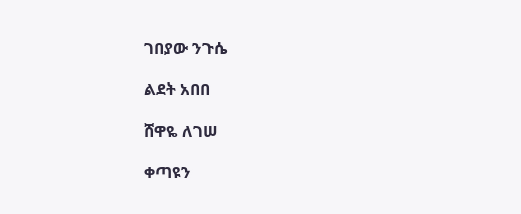ገበያው ንጉሴ

ልደት አበበ

ሸዋዬ ለገሠ

ቀጣዩን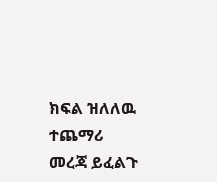ክፍል ዝለለዉ ተጨማሪ መረጃ ይፈልጉ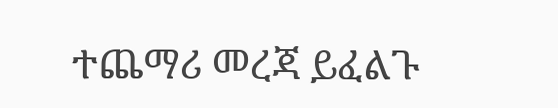ተጨማሪ መረጃ ይፈልጉ